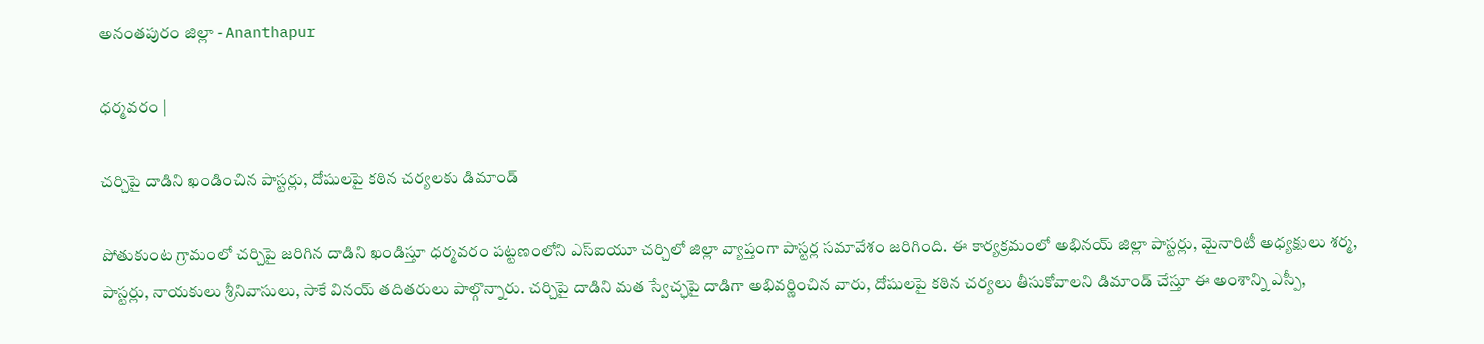అనంతపురం జిల్లా - Ananthapur

ధర్మవరం |

చర్చిపై దాడిని ఖండించిన పాస్టర్లు, దోషులపై కఠిన చర్యలకు డిమాండ్

పోతుకుంట గ్రామంలో చర్చిపై జరిగిన దాడిని ఖండిస్తూ ధర్మవరం పట్టణంలోని ఎస్‌ఐయూ చర్చిలో జిల్లా వ్యాప్తంగా పాస్టర్ల సమావేశం జరిగింది. ఈ కార్యక్రమంలో అభినయ్ జిల్లా పాస్టర్లు, మైనారిటీ అధ్యక్షులు శర్మ, పాస్టర్లు, నాయకులు శ్రీనివాసులు, సాకే వినయ్ తదితరులు పాల్గొన్నారు. చర్చిపై దాడిని మత స్వేచ్ఛపై దాడిగా అభివర్ణించిన వారు, దోషులపై కఠిన చర్యలు తీసుకోవాలని డిమాండ్ చేస్తూ ఈ అంశాన్ని ఎస్పీ,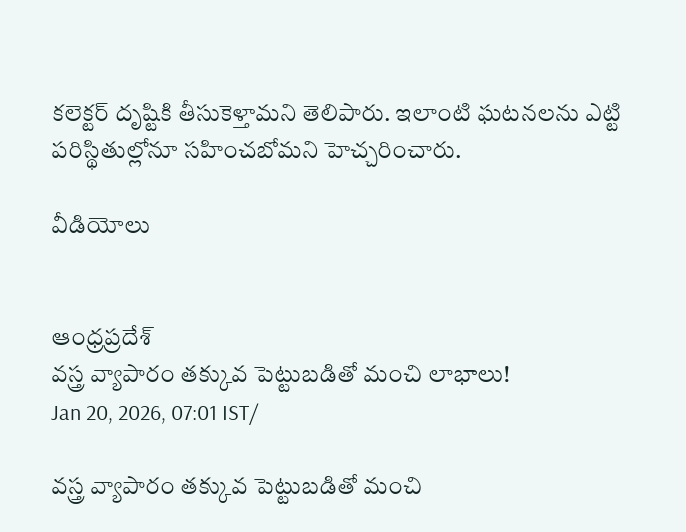కలెక్టర్ దృష్టికి తీసుకెళ్తామని తెలిపారు. ఇలాంటి ఘటనలను ఎట్టి పరిస్థితుల్లోనూ సహించబోమని హెచ్చరించారు.

వీడియోలు


ఆంధ్రప్రదేశ్
వస్త్ర వ్యాపారం తక్కువ పెట్టుబడితో మంచి లాభాలు!
Jan 20, 2026, 07:01 IST/

వస్త్ర వ్యాపారం తక్కువ పెట్టుబడితో మంచి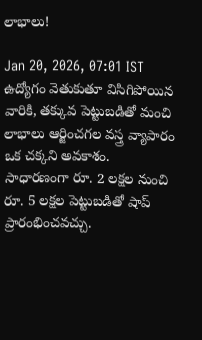లాభాలు!

Jan 20, 2026, 07:01 IST
ఉద్యోగం వెతుకుతూ విసిగిపోయిన వారికి, తక్కువ పెట్టుబడితో మంచి లాభాలు ఆర్జించగల వస్త్ర వ్యాపారం ఒక చక్కని అవకాశం. సాధారణంగా రూ. 2 లక్షల నుంచి రూ. 5 లక్షల పెట్టుబడితో షాప్ ప్రారంభించవచ్చు.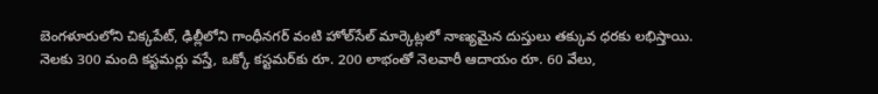బెంగళూరులోని చిక్కపేట్, ఢిల్లీలోని గాంధీనగర్ వంటి హోల్‌సేల్ మార్కెట్లలో నాణ్యమైన దుస్తులు తక్కువ ధరకు లభిస్తాయి. నెలకు 300 మంది కస్టమర్లు వస్తే, ఒక్కో కస్టమర్‌కు రూ. 200 లాభంతో నెలవారీ ఆదాయం రూ. 60 వేలు,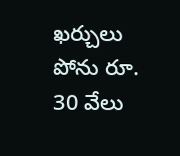ఖర్చులు పోను రూ. 30 వేలు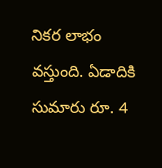నికర లాభం వస్తుంది. ఏడాదికి సుమారు రూ. 4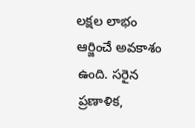లక్షల లాభం ఆర్జించే అవకాశం ఉంది. సరైన ప్రణాళిక,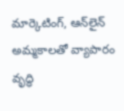మార్కెటింగ్, ఆన్‌లైన్ అమ్మకాలతో వ్యాపారం వృద్ధి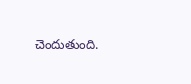చెందుతుంది.